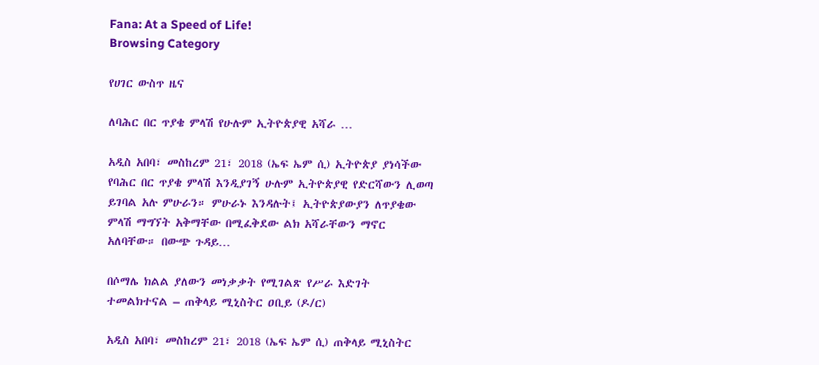Fana: At a Speed of Life!
Browsing Category

የሀገር ውስጥ ዜና

ለባሕር በር ጥያቄ ምላሽ የሁሉም ኢትዮጵያዊ አሻራ …

አዲስ አበባ፣ መስከረም 21፣ 2018 (ኤፍ ኤም ሲ) ኢትዮጵያ ያነሳችው የባሕር በር ጥያቄ ምላሽ እንዲያገኝ ሁሉም ኢትዮጵያዊ የድርሻውን ሊወጣ ይገባል አሉ ምሁራን። ምሁራኑ እንዳሉት፤ ኢትዮጵያውያን ለጥያቄው ምላሽ ማግኘት አቅማቸው በሚፈቅደው ልክ አሻራቸውን ማኖር አለባቸው። በውጭ ጉዳይ…

በሶማሌ ክልል ያለውን መነቃቃት የሚገልጽ የሥራ እድገት ተመልክተናል – ጠቅላይ ሚኒስትር ዐቢይ (ዶ/ር)

አዲስ አበባ፣ መስከረም 21፣ 2018 (ኤፍ ኤም ሲ) ጠቅላይ ሚኒስትር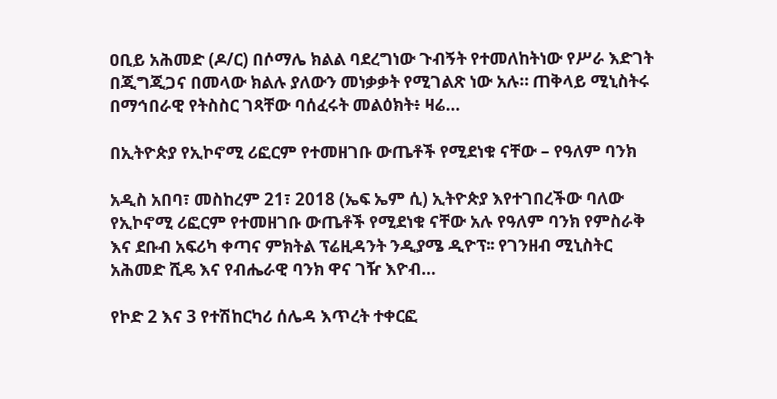ዐቢይ አሕመድ (ዶ/ር) በሶማሌ ክልል ባደረግነው ጉብኝት የተመለከትነው የሥራ እድገት በጂግጂጋና በመላው ክልሉ ያለውን መነቃቃት የሚገልጽ ነው አሉ። ጠቅላይ ሚኒስትሩ በማኅበራዊ የትስስር ገጻቸው ባሰፈሩት መልዕክት፥ ዛሬ…

በኢትዮጵያ የኢኮኖሚ ሪፎርም የተመዘገቡ ውጤቶች የሚደነቁ ናቸው – የዓለም ባንክ

አዲስ አበባ፣ መስከረም 21፣ 2018 (ኤፍ ኤም ሲ) ኢትዮጵያ እየተገበረችው ባለው የኢኮኖሚ ሪፎርም የተመዘገቡ ውጤቶች የሚደነቁ ናቸው አሉ የዓለም ባንክ የምስራቅ እና ደቡብ አፍሪካ ቀጣና ምክትል ፕሬዚዳንት ንዲያሜ ዲዮፕ፡፡ የገንዘብ ሚኒስትር አሕመድ ሺዴ እና የብሔራዊ ባንክ ዋና ገዥ እዮብ…

የኮድ 2 እና 3 የተሽከርካሪ ሰሌዳ እጥረት ተቀርፎ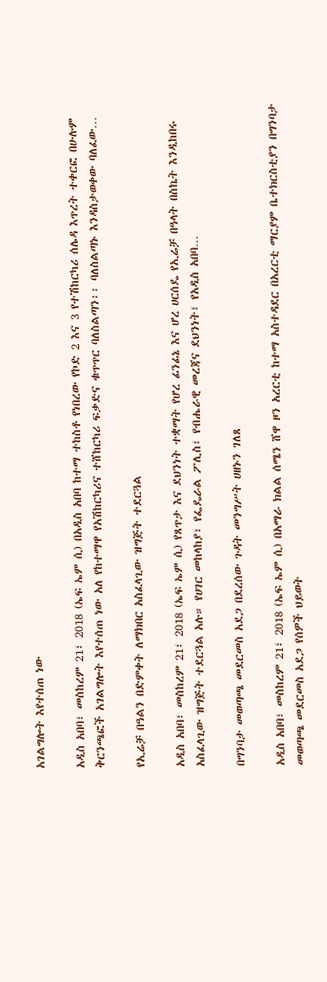አገልግሎት እየተሰጠ ነው

አዲስ አበባ፣ መስከረም 21፣ 2018 (ኤፍ ኤም ሲ) በአዲስ አበባ ከተማ ተከስቶ የነበረው የኮድ 2 እና 3 የተሽከርካሪ ሰሌዳ እጥረት ተቀርፎ በሁሉም ቅርንጫፎች አገልግሎት እየተሰጠ ነው አለ የከተማዋ የአሽከርካሪና ተሸከርካሪ ፍቃድና ቁጥጥር ባለስልጣን፡፡ ባለስልጣኑ እንዳስታወቀው ባለፈው…

የኢሬቻ በዓልን በድምቀት ለማክበር አስፈላጊው ዝግጅት ተደርጓል

አዲስ አበባ፣ መስከረም 21፣ 2018 (ኤፍ ኤም ሲ) የጸጥታ እና ደህንነት ተቋማት የሆረ ፊንፊኔ እና ሆረ ሀርሰዴ የኢሬቻ በዓላት በስኬት እንዲከበሩ አስፈላጊው ዝግጅት ተደርጓል አሉ። የሀገር መከላከያ፣ የፌዴራል ፖሊስ፣ የብሔራዊ መረጃና ደህንነት፣ የአዲስ አበባ…

በግንባታ መወጣጫ መደርመስ አደጋ በደረሰው ጉዳት መንግሥት ሀዘኑን ገለጸ

አዲስ አበባ፣ መስከረም 21፣ 2018 (ኤፍ ኤም ሲ) በአማራ ክልል ሰሜን ሸዋ ዞን አረርቲ ከተማ አስተዳደር በአረርቲ ማርያም ቤተክርስቲያን በግንባታ መወጣጫ መደርመስ አደጋ የሰዎች ህይወት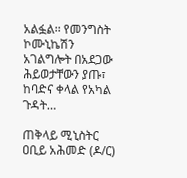አልፏል፡፡ የመንግስት ኮሙኒኬሽን አገልግሎት በአደጋው ሕይወታቸውን ያጡ፣ ከባድና ቀላል የአካል ጉዳት…

ጠቅላይ ሚኒስትር ዐቢይ አሕመድ (ዶ/ር)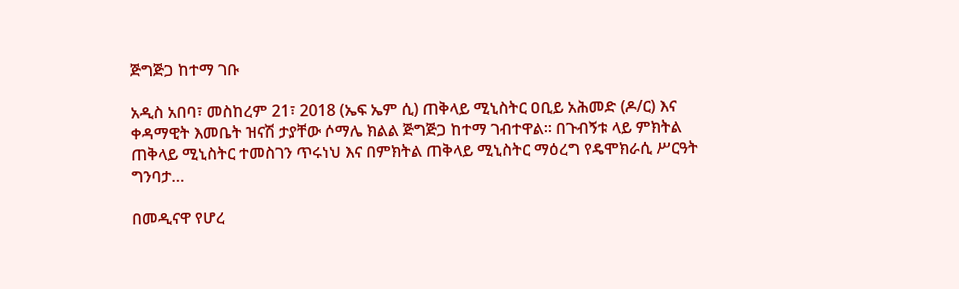ጅግጅጋ ከተማ ገቡ

አዲስ አበባ፣ መስከረም 21፣ 2018 (ኤፍ ኤም ሲ) ጠቅላይ ሚኒስትር ዐቢይ አሕመድ (ዶ/ር) እና ቀዳማዊት እመቤት ዝናሽ ታያቸው ሶማሌ ክልል ጅግጅጋ ከተማ ገብተዋል፡፡ በጉብኝቱ ላይ ምክትል ጠቅላይ ሚኒስትር ተመስገን ጥሩነህ እና በምክትል ጠቅላይ ሚኒስትር ማዕረግ የዴሞክራሲ ሥርዓት ግንባታ…

በመዲናዋ የሆረ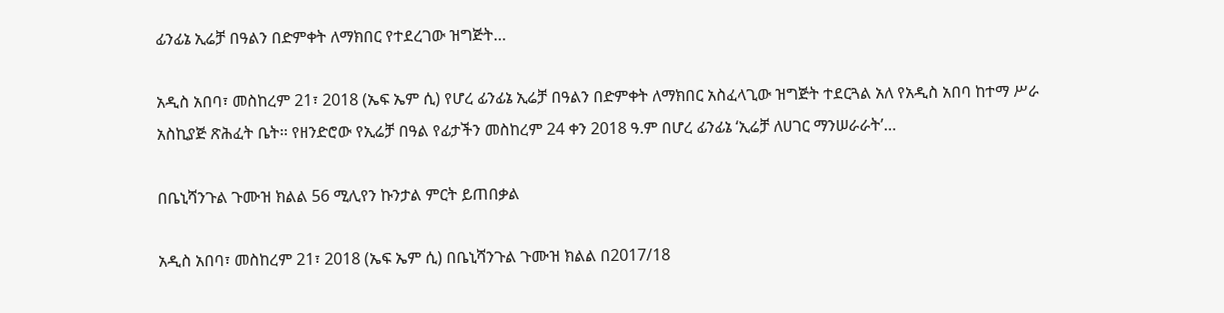ፊንፊኔ ኢሬቻ በዓልን በድምቀት ለማክበር የተደረገው ዝግጅት…

አዲስ አበባ፣ መስከረም 21፣ 2018 (ኤፍ ኤም ሲ) የሆረ ፊንፊኔ ኢሬቻ በዓልን በድምቀት ለማክበር አስፈላጊው ዝግጅት ተደርጓል አለ የአዲስ አበባ ከተማ ሥራ አስኪያጅ ጽሕፈት ቤት፡፡ የዘንድሮው የኢሬቻ በዓል የፊታችን መስከረም 24 ቀን 2018 ዓ.ም በሆረ ፊንፊኔ ‘ኢሬቻ ለሀገር ማንሠራራት’…

በቤኒሻንጉል ጉሙዝ ክልል 56 ሚሊየን ኩንታል ምርት ይጠበቃል

አዲስ አበባ፣ መስከረም 21፣ 2018 (ኤፍ ኤም ሲ) በቤኒሻንጉል ጉሙዝ ክልል በ2017/18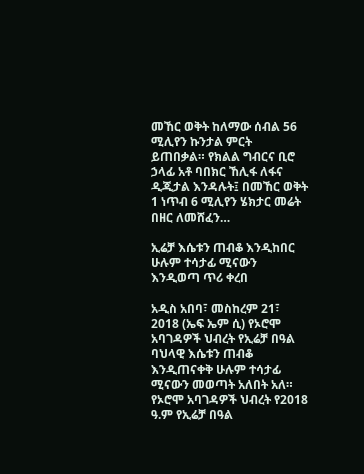መኸር ወቅት ከለማው ሰብል 56 ሚሊየን ኩንታል ምርት ይጠበቃል። የክልል ግብርና ቢሮ ኃላፊ አቶ ባበክር ኸሊፋ ለፋና ዲጂታል እንዳሉት፤ በመኸር ወቅት 1 ነጥብ 6 ሚሊየን ሄክታር መሬት በዘር ለመሸፈን…

ኢሬቻ እሴቱን ጠብቆ እንዲከበር ሁሉም ተሳታፊ ሚናውን እንዲወጣ ጥሪ ቀረበ

አዲስ አበባ፣ መስከረም 21፣ 2018 (ኤፍ ኤም ሲ) የኦሮሞ አባገዳዎች ህብረት የኢሬቻ በዓል ባህላዊ እሴቱን ጠብቆ እንዲጠናቀቅ ሁሉም ተሳታፊ ሚናውን መወጣት አለበት አለ። የኦሮሞ አባገዳዎች ህብረት የ2018 ዓ.ም የኢሬቻ በዓል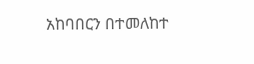አከባበርን በተመለከተ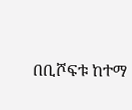በቢሾፍቱ ከተማ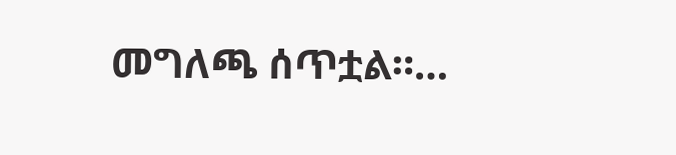መግለጫ ሰጥቷል።…